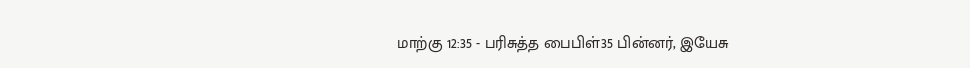மாற்கு 12:35 - பரிசுத்த பைபிள்35 பின்னர், இயேசு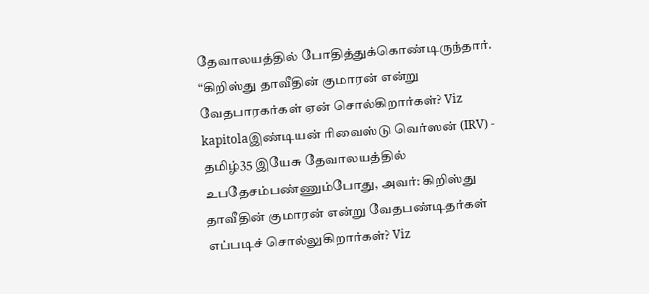தேவாலயத்தில் போதித்துக்கொண்டிருந்தார். “கிறிஸ்து தாவீதின் குமாரன் என்று வேதபாரகர்கள் ஏன் சொல்கிறார்கள்? Viz kapitolaஇண்டியன் ரிவைஸ்டு வெர்ஸன் (IRV) - தமிழ்35 இயேசு தேவாலயத்தில் உபதேசம்பண்ணும்போது, அவர்: கிறிஸ்து தாவீதின் குமாரன் என்று வேதபண்டிதர்கள் எப்படிச் சொல்லுகிறார்கள்? Viz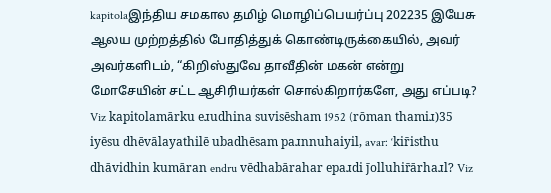kapitolaஇந்திய சமகால தமிழ் மொழிப்பெயர்ப்பு 202235 இயேசு ஆலய முற்றத்தில் போதித்துக் கொண்டிருக்கையில், அவர் அவர்களிடம், “கிறிஸ்துவே தாவீதின் மகன் என்று மோசேயின் சட்ட ஆசிரியர்கள் சொல்கிறார்களே, அது எப்படி? Viz kapitolamārku eɹudhina suvisēsham 1952 (rōman thamiɹ)35 iyēsu dhēvālayathilē ubadhēsam paɹnnuhaiyil, avar: ‘kir̄isthu dhāvidhin kumāran endru vēdhabārahar epaɹdi j̄olluhir̄ārhaɹl? Viz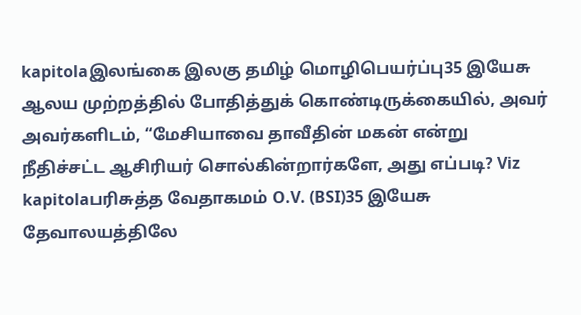kapitolaஇலங்கை இலகு தமிழ் மொழிபெயர்ப்பு35 இயேசு ஆலய முற்றத்தில் போதித்துக் கொண்டிருக்கையில், அவர் அவர்களிடம், “மேசியாவை தாவீதின் மகன் என்று நீதிச்சட்ட ஆசிரியர் சொல்கின்றார்களே, அது எப்படி? Viz kapitolaபரிசுத்த வேதாகமம் O.V. (BSI)35 இயேசு தேவாலயத்திலே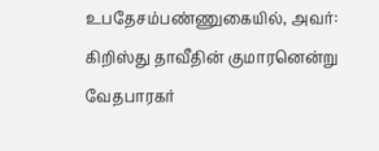உபதேசம்பண்ணுகையில், அவர்: கிறிஸ்து தாவீதின் குமாரனென்று வேதபாரகர்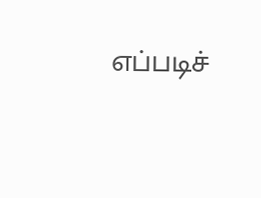எப்படிச்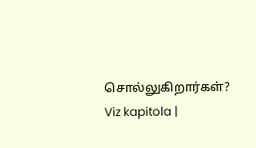சொல்லுகிறார்கள்? Viz kapitola |